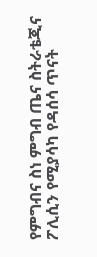የምግብና ስነ ምግብ ጤና ስትራቴጂና ፖሊሲን የሚያሳካ የዳሰሳ ጥናት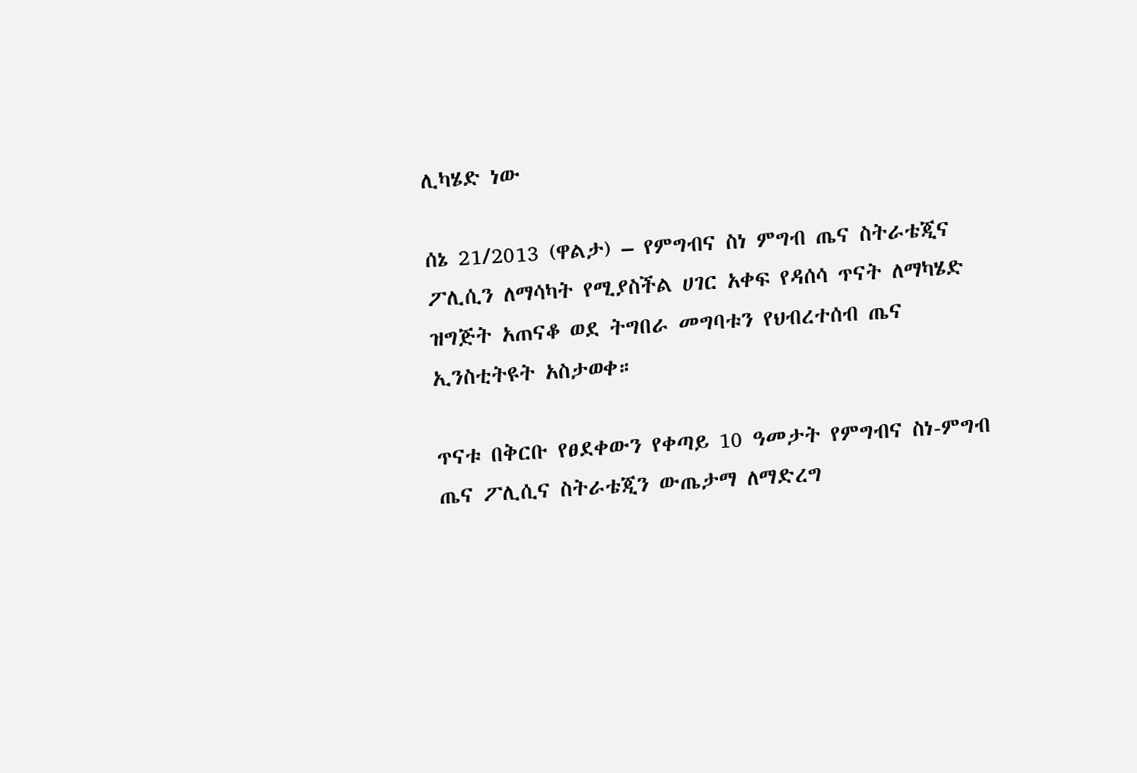ሊካሄድ ነው

ሰኔ 21/2013 (ዋልታ) – የምግብና ስነ ምግብ ጤና ስትራቴጂና ፖሊሲን ለማሳካት የሚያስችል ሀገር አቀፍ የዳሰሳ ጥናት ለማካሄድ ዝግጅት አጠናቆ ወደ ትግበራ መግባቱን የህብረተሰብ ጤና ኢንስቲትዩት አስታወቀ።

ጥናቱ በቅርቡ የፀደቀውን የቀጣይ 10 ዓመታት የምግብና ስነ-ምግብ ጤና ፖሊሲና ስትራቴጂን ውጤታማ ለማድረግ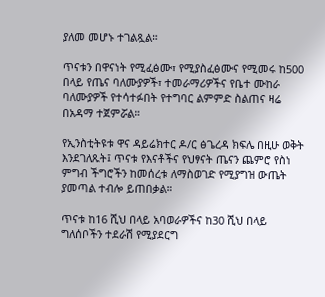ያለመ መሆኑ ተገልጿል።

ጥናቱን በዋናነት የሚፈፅሙ፣ የሚያስፈፅሙና የሚመሩ ከ500 በላይ የጤና ባለሙያዎች፣ ተመራማሪዎችና የቤተ ሙከራ ባለሙያዎች የተሳተፉበት የተግባር ልምምድ ስልጠና ዛሬ በአዳማ ተጀምሯል።

የኢንስቲትዩቱ ዋና ዳይሬክተር ዶ/ር ፅጌረዳ ክፍሌ በዚሁ ወቅት እንደገለጹት፤ ጥናቱ የእናቶችና የህፃናት ጤናን ጨምሮ የስነ ምግብ ችግሮችን ከመሰረቱ ለማስወገድ የሚያግዝ ውጤት ያመጣል ተብሎ ይጠበቃል።

ጥናቱ ከ16 ሺህ በላይ አባወራዎችና ከ30 ሺህ በላይ ግለሰቦችን ተደራሽ የሚያደርግ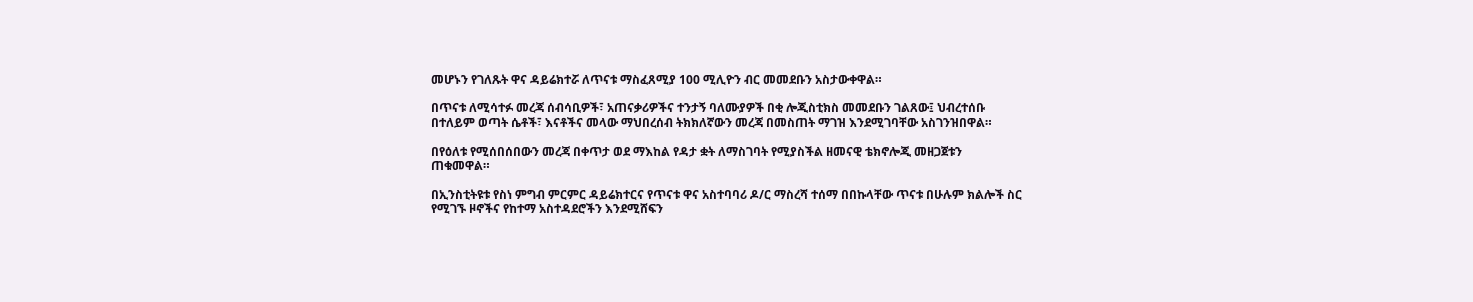መሆኑን የገለጹት ዋና ዳይሬክተሯ ለጥናቱ ማስፈጸሚያ 100 ሚሊዮን ብር መመደቡን አስታውቀዋል።

በጥናቱ ለሚሳተፉ መረጃ ሰብሳቢዎች፣ አጠናቃሪዎችና ተንታኝ ባለሙያዎች በቂ ሎጂስቲክስ መመደቡን ገልጸው፤ ህብረተሰቡ በተለይም ወጣት ሴቶች፣ እናቶችና መላው ማህበረሰብ ትክክለኛውን መረጃ በመስጠት ማገዝ እንደሚገባቸው አስገንዝበዋል።

በየዕለቱ የሚሰበሰበውን መረጃ በቀጥታ ወደ ማእከል የዳታ ቋት ለማስገባት የሚያስችል ዘመናዊ ቴክኖሎጂ መዘጋጀቱን ጠቁመዋል።

በኢንስቲትዩቱ የስነ ምግብ ምርምር ዳይሬክተርና የጥናቱ ዋና አስተባባሪ ዶ/ር ማስረሻ ተሰማ በበኩላቸው ጥናቱ በሁሉም ክልሎች ስር የሚገኙ ዞኖችና የከተማ አስተዳደሮችን እንደሚሸፍን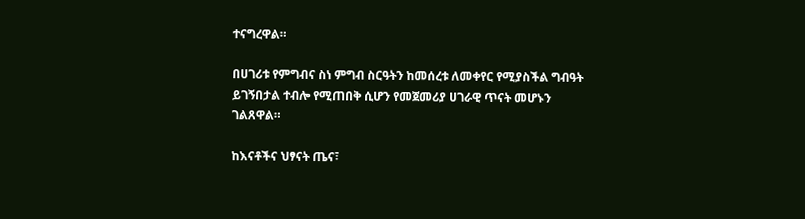ተናግረዋል።

በሀገሪቱ የምግብና ስነ ምግብ ስርዓትን ከመሰረቱ ለመቀየር የሚያስችል ግብዓት ይገኝበታል ተብሎ የሚጠበቅ ሲሆን የመጀመሪያ ሀገራዊ ጥናት መሆኑን ገልጸዋል።

ከእናቶችና ህፃናት ጤና፣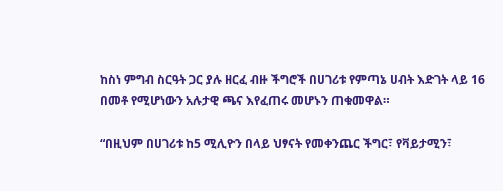ከስነ ምግብ ስርዓት ጋር ያሉ ዘርፈ ብዙ ችግሮች በሀገሪቱ የምጣኔ ሀብት እድገት ላይ 16 በመቶ የሚሆነውን አሉታዊ ጫና እየፈጠሩ መሆኑን ጠቁመዋል።

“በዚህም በሀገሪቱ ከ5 ሚሊዮን በላይ ህፃናት የመቀንጨር ችግር፣ የቫይታሚን፣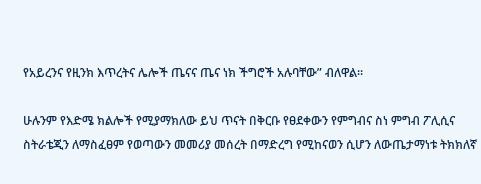የአይረንና የዚንክ እጥረትና ሌሎች ጤናና ጤና ነክ ችግሮች አሉባቸው” ብለዋል።

ሁሉንም የእድሜ ክልሎች የሚያማክለው ይህ ጥናት በቅርቡ የፀደቀውን የምግብና ስነ ምግብ ፖሊሲና ስትራቴጂን ለማስፈፀም የወጣውን መመሪያ መሰረት በማድረግ የሚከናወን ሲሆን ለውጤታማነቱ ትክክለኛ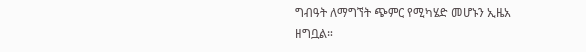ግብዓት ለማግኘት ጭምር የሚካሄድ መሆኑን ኢዜአ ዘግቧል።